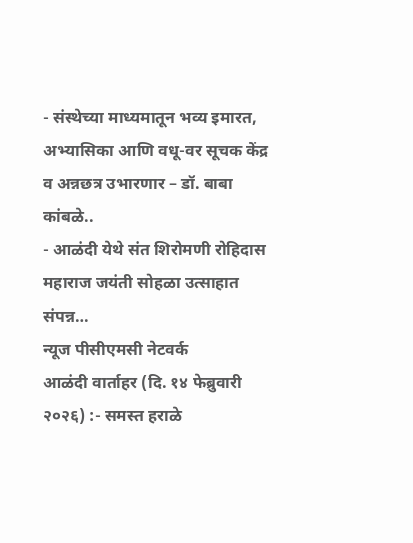- संस्थेच्या माध्यमातून भव्य इमारत, अभ्यासिका आणि वधू-वर सूचक केंद्र व अन्नछत्र उभारणार – डॉ. बाबा कांबळे..
- आळंदी येथे संत शिरोमणी रोहिदास महाराज जयंती सोहळा उत्साहात संपन्न…
न्यूज पीसीएमसी नेटवर्क
आळंदी वार्ताहर (दि. १४ फेब्रुवारी २०२६) :- समस्त हराळे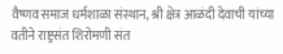वैष्णव समाज धर्मशाळा संस्थान, श्री क्षेत्र आळंदी देवाची यांच्या वतीने राष्ट्रसंत शिरोमणी संत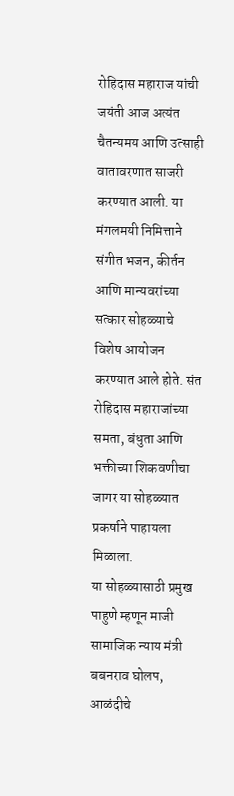रोहिदास महाराज यांची जयंती आज अत्यंत चैतन्यमय आणि उत्साही वातावरणात साजरी करण्यात आली. या मंगलमयी निमित्ताने संगीत भजन, कीर्तन आणि मान्यवरांच्या सत्कार सोहळ्याचे विशेष आयोजन करण्यात आले होते. संत रोहिदास महाराजांच्या समता, बंधुता आणि भक्तीच्या शिकवणीचा जागर या सोहळ्यात प्रकर्षाने पाहायला मिळाला.
या सोहळ्यासाठी प्रमुख पाहुणे म्हणून माजी सामाजिक न्याय मंत्री बबनराव घोलप, आळंदीचे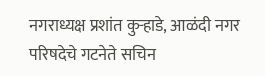नगराध्यक्ष प्रशांत कुऱ्हाडे, आळंदी नगर परिषदेचे गटनेते सचिन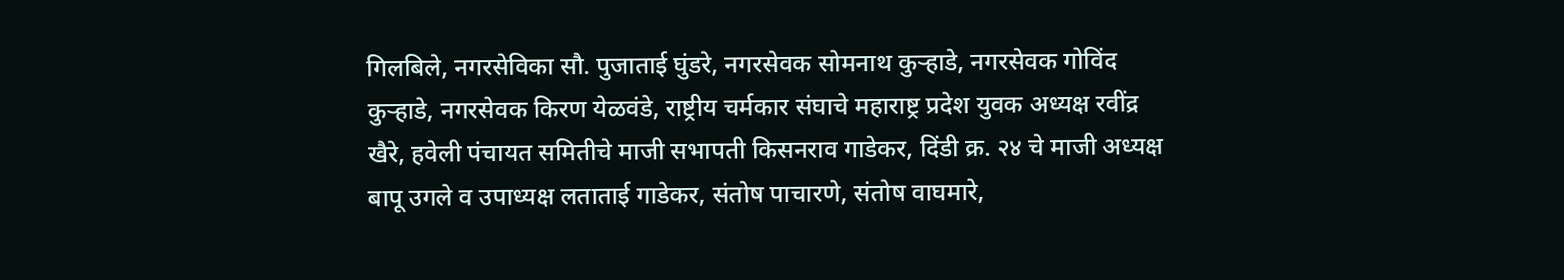गिलबिले, नगरसेविका सौ. पुजाताई घुंडरे, नगरसेवक सोमनाथ कुऱ्हाडे, नगरसेवक गोविंद कुऱ्हाडे, नगरसेवक किरण येळवंडे, राष्ट्रीय चर्मकार संघाचे महाराष्ट्र प्रदेश युवक अध्यक्ष रवींद्र खैरे, हवेली पंचायत समितीचे माजी सभापती किसनराव गाडेकर, दिंडी क्र. २४ चे माजी अध्यक्ष बापू उगले व उपाध्यक्ष लताताई गाडेकर, संतोष पाचारणे, संतोष वाघमारे,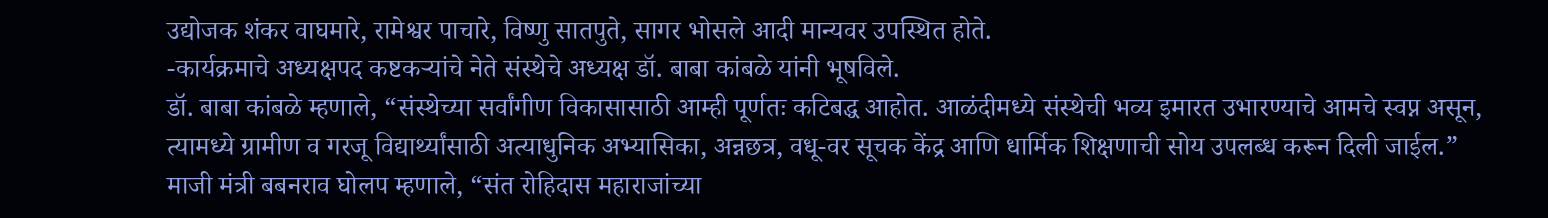उद्योजक शंकर वाघमारे, रामेश्वर पाचारे, विष्णु सातपुते, सागर भोसले आदी मान्यवर उपस्थित होते.
-कार्यक्रमाचे अध्यक्षपद कष्टकऱ्यांचे नेते संस्थेचे अध्यक्ष डॉ. बाबा कांबळे यांनी भूषविले.
डॉ. बाबा कांबळे म्हणाले, “संस्थेच्या सर्वांगीण विकासासाठी आम्ही पूर्णतः कटिबद्ध आहोत. आळंदीमध्ये संस्थेची भव्य इमारत उभारण्याचे आमचे स्वप्न असून, त्यामध्ये ग्रामीण व गरजू विद्यार्थ्यांसाठी अत्याधुनिक अभ्यासिका, अन्नछत्र, वधू-वर सूचक केंद्र आणि धार्मिक शिक्षणाची सोय उपलब्ध करून दिली जाईल.”
माजी मंत्री बबनराव घोलप म्हणाले, “संत रोहिदास महाराजांच्या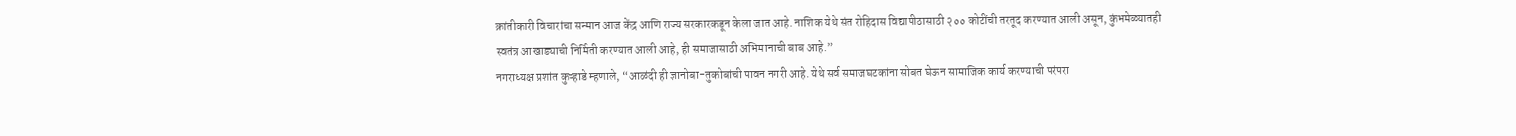क्रांतीकारी विचारांचा सन्मान आज केंद्र आणि राज्य सरकारकडून केला जात आहे. नाशिक येथे संत रोहिदास विद्यापीठासाठी २०० कोटींची तरतूद करण्यात आली असून, कुंभमेळ्यातही स्वतंत्र आखाड्याची निर्मिती करण्यात आली आहे, ही समाजासाठी अभिमानाची बाब आहे.”
नगराध्यक्ष प्रशांत कुऱ्हाडे म्हणाले, “आळंदी ही ज्ञानोबा-तुकोबांची पावन नगरी आहे. येथे सर्व समाजघटकांना सोबत घेऊन सामाजिक कार्य करण्याची परंपरा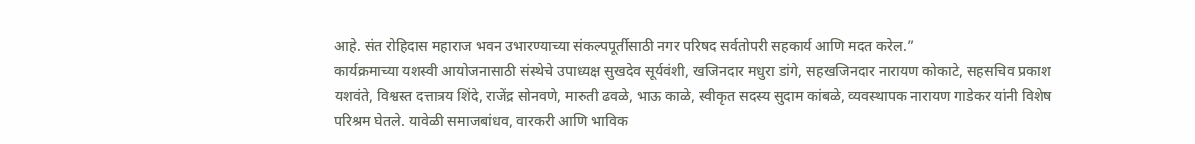आहे. संत रोहिदास महाराज भवन उभारण्याच्या संकल्पपूर्तीसाठी नगर परिषद सर्वतोपरी सहकार्य आणि मदत करेल.”
कार्यक्रमाच्या यशस्वी आयोजनासाठी संस्थेचे उपाध्यक्ष सुखदेव सूर्यवंशी, खजिनदार मधुरा डांगे, सहखजिनदार नारायण कोकाटे, सहसचिव प्रकाश यशवंते, विश्वस्त दत्तात्रय शिंदे, राजेंद्र सोनवणे, मारुती ढवळे, भाऊ काळे, स्वीकृत सदस्य सुदाम कांबळे, व्यवस्थापक नारायण गाडेकर यांनी विशेष परिश्रम घेतले. यावेळी समाजबांधव, वारकरी आणि भाविक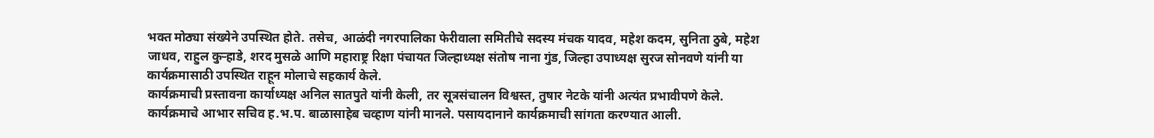भक्त मोठ्या संख्येने उपस्थित होते. तसेच, आळंदी नगरपालिका फेरीवाला समितीचे सदस्य मंचक यादव, महेश कदम, सुनिता ठुबे, महेश जाधव, राहुल कुऱ्हाडे, शरद मुसळे आणि महाराष्ट्र रिक्षा पंचायत जिल्हाध्यक्ष संतोष नाना गुंड, जिल्हा उपाध्यक्ष सुरज सोनवणे यांनी या कार्यक्रमासाठी उपस्थित राहून मोलाचे सहकार्य केले.
कार्यक्रमाची प्रस्तावना कार्याध्यक्ष अनिल सातपुते यांनी केली, तर सूत्रसंचालन विश्वस्त, तुषार नेटके यांनी अत्यंत प्रभावीपणे केले. कार्यक्रमाचे आभार सचिव ह.भ.प. बाळासाहेब चव्हाण यांनी मानले. पसायदानाने कार्यक्रमाची सांगता करण्यात आली.